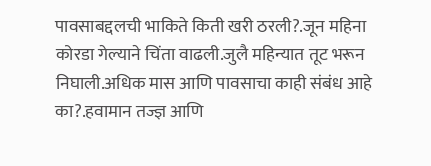पावसाबद्दलची भाकिते किती खरी ठरली?.जून महिना कोरडा गेल्याने चिंता वाढली.जुलै महिन्यात तूट भरून निघाली.अधिक मास आणि पावसाचा काही संबंध आहे का?.हवामान तज्ज्ञ आणि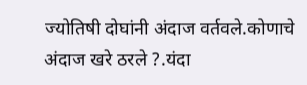ज्योतिषी दोघांनी अंदाज वर्तवले.कोणाचे अंदाज खरे ठरले ?.यंदा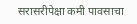सरासरीपेक्षा कमी पावसाचा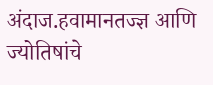अंदाज.हवामानतज्ज्ञ आणि ज्योतिषांचे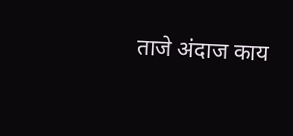ताजे अंदाज काय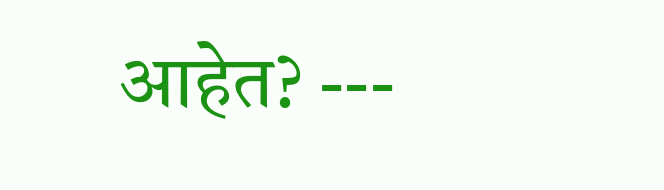आहेत? ---